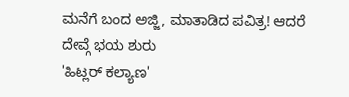ಮನೆಗೆ ಬಂದ ಅಜ್ಜಿ, ಮಾತಾಡಿದ ಪವಿತ್ರ! ಆದರೆ ದೇವ್ಗೆ ಭಯ ಶುರು
'ಹಿಟ್ಲರ್ ಕಲ್ಯಾಣ'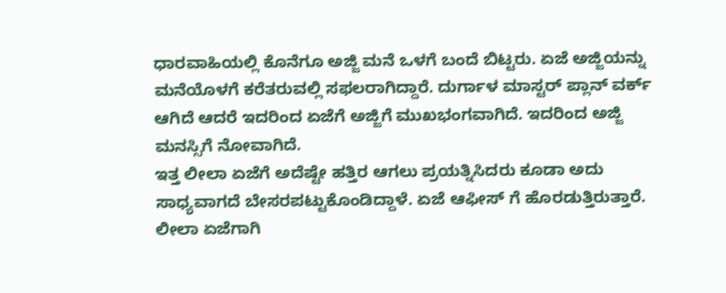ಧಾರವಾಹಿಯಲ್ಲಿ ಕೊನೆಗೂ ಅಜ್ಜಿ ಮನೆ ಒಳಗೆ ಬಂದೆ ಬಿಟ್ಟರು. ಏಜೆ ಅಜ್ಜಿಯನ್ನು ಮನೆಯೊಳಗೆ ಕರೆತರುವಲ್ಲಿ ಸಫಲರಾಗಿದ್ದಾರೆ. ದುರ್ಗಾಳ ಮಾಸ್ಟರ್ ಪ್ಲಾನ್ ವರ್ಕ್ ಆಗಿದೆ ಆದರೆ ಇದರಿಂದ ಏಜೆಗೆ ಅಜ್ಜಿಗೆ ಮುಖಭಂಗವಾಗಿದೆ. ಇದರಿಂದ ಅಜ್ಜಿ ಮನಸ್ಸಿಗೆ ನೋವಾಗಿದೆ.
ಇತ್ತ ಲೀಲಾ ಏಜೆಗೆ ಅದೆಷ್ಟೇ ಹತ್ತಿರ ಆಗಲು ಪ್ರಯತ್ನಿಸಿದರು ಕೂಡಾ ಅದು ಸಾಧ್ಯವಾಗದೆ ಬೇಸರಪಟ್ಟುಕೊಂಡಿದ್ದಾಳೆ. ಏಜೆ ಆಫೀಸ್ ಗೆ ಹೊರಡುತ್ತಿರುತ್ತಾರೆ. ಲೀಲಾ ಏಜೆಗಾಗಿ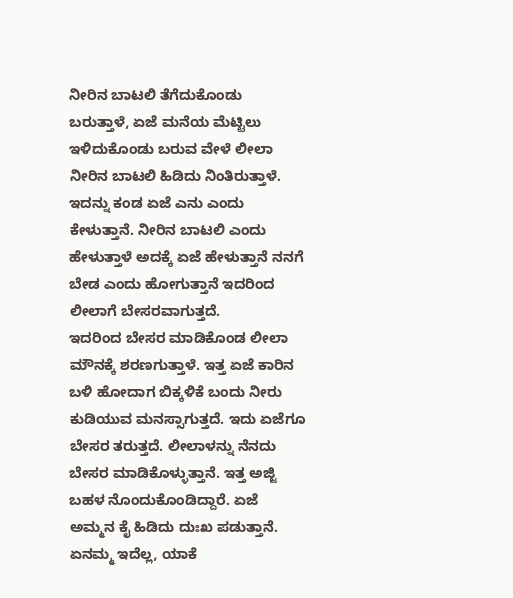ನೀರಿನ ಬಾಟಲಿ ತೆಗೆದುಕೊಂಡು ಬರುತ್ತಾಳೆ, ಏಜೆ ಮನೆಯ ಮೆಟ್ಟಿಲು ಇಳಿದುಕೊಂಡು ಬರುವ ವೇಳೆ ಲೀಲಾ ನೀರಿನ ಬಾಟಲಿ ಹಿಡಿದು ನಿಂತಿರುತ್ತಾಳೆ. ಇದನ್ನು ಕಂಡ ಏಜೆ ಎನು ಎಂದು ಕೇಳುತ್ತಾನೆ. ನೀರಿನ ಬಾಟಲಿ ಎಂದು ಹೇಳುತ್ತಾಳೆ ಅದಕ್ಕೆ ಏಜೆ ಹೇಳುತ್ತಾನೆ ನನಗೆ ಬೇಡ ಎಂದು ಹೋಗುತ್ತಾನೆ ಇದರಿಂದ ಲೀಲಾಗೆ ಬೇಸರವಾಗುತ್ತದೆ.
ಇದರಿಂದ ಬೇಸರ ಮಾಡಿಕೊಂಡ ಲೀಲಾ ಮೌನಕ್ಕೆ ಶರಣಗುತ್ತಾಳೆ. ಇತ್ತ ಏಜೆ ಕಾರಿನ ಬಳಿ ಹೋದಾಗ ಬಿಕ್ಕಳಿಕೆ ಬಂದು ನೀರು ಕುಡಿಯುವ ಮನಸ್ಸಾಗುತ್ತದೆ. ಇದು ಏಜೆಗೂ ಬೇಸರ ತರುತ್ತದೆ. ಲೀಲಾಳನ್ನು ನೆನದು ಬೇಸರ ಮಾಡಿಕೊಳ್ಳುತ್ತಾನೆ. ಇತ್ತ ಅಜ್ಜಿ ಬಹಳ ನೊಂದುಕೊಂಡಿದ್ದಾರೆ. ಏಜೆ ಅಮ್ಮನ ಕೈ ಹಿಡಿದು ದುಃಖ ಪಡುತ್ತಾನೆ. ಏನಮ್ಮ ಇದೆಲ್ಲ, ಯಾಕೆ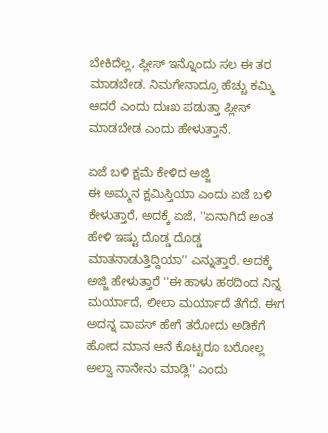ಬೇಕಿದೆಲ್ಲ, ಪ್ಲೀಸ್ ಇನ್ನೊಂದು ಸಲ ಈ ತರ ಮಾಡಬೇಡ. ನಿಮಗೇನಾದ್ರೂ ಹೆಚ್ಚು ಕಮ್ಮಿ ಆದರೆ ಎಂದು ದುಃಖ ಪಡುತ್ತಾ ಪ್ಲೀಸ್ ಮಾಡಬೇಡ ಎಂದು ಹೇಳುತ್ತಾನೆ.

ಏಜೆ ಬಳಿ ಕ್ಷಮೆ ಕೇಳಿದ ಅಜ್ಜಿ
ಈ ಅಮ್ಮನ ಕ್ಷಮಿಸ್ತಿಯಾ ಎಂದು ಏಜೆ ಬಳಿ ಕೇಳುತ್ತಾರೆ, ಅದಕ್ಕೆ ಏಜೆ, ''ಏನಾಗಿದೆ ಅಂತ ಹೇಳಿ ಇಷ್ಟು ದೊಡ್ಡ ದೊಡ್ಡ ಮಾತನಾಡುತ್ತಿದ್ದಿಯಾ'' ಎನ್ನುತ್ತಾರೆ. ಅದಕ್ಕೆ ಅಜ್ಜಿ ಹೇಳುತ್ತಾರೆ ''ಈ ಹಾಳು ಹಠದಿಂದ ನಿನ್ನ ಮರ್ಯಾದೆ, ಲೀಲಾ ಮರ್ಯಾದೆ ತೆಗೆದೆ. ಈಗ ಅದನ್ನ ವಾಪಸ್ ಹೇಗೆ ತರೋದು ಅಡಿಕೆಗೆ ಹೋದ ಮಾನ ಆನೆ ಕೊಟ್ಟರೂ ಬರೋಲ್ಲ ಅಲ್ವಾ ನಾನೇನು ಮಾಡ್ಲಿ'' ಎಂದು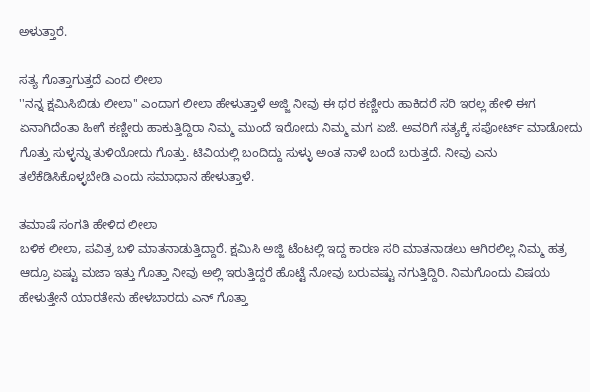ಅಳುತ್ತಾರೆ.

ಸತ್ಯ ಗೊತ್ತಾಗುತ್ತದೆ ಎಂದ ಲೀಲಾ
''ನನ್ನ ಕ್ಷಮಿಸಿಬಿಡು ಲೀಲಾ'' ಎಂದಾಗ ಲೀಲಾ ಹೇಳುತ್ತಾಳೆ ಅಜ್ಜಿ ನೀವು ಈ ಥರ ಕಣ್ಣೀರು ಹಾಕಿದರೆ ಸರಿ ಇರಲ್ಲ ಹೇಳಿ ಈಗ ಏನಾಗಿದೆಂತಾ ಹೀಗೆ ಕಣ್ಣೀರು ಹಾಕುತ್ತಿದ್ದಿರಾ ನಿಮ್ಮ ಮುಂದೆ ಇರೋದು ನಿಮ್ಮ ಮಗ ಏಜೆ. ಅವರಿಗೆ ಸತ್ಯಕ್ಕೆ ಸಪೋರ್ಟ್ ಮಾಡೋದು ಗೊತ್ತು ಸುಳ್ಳನ್ನು ತುಳಿಯೋದು ಗೊತ್ತು. ಟಿವಿಯಲ್ಲಿ ಬಂದಿದ್ದು ಸುಳ್ಳು ಅಂತ ನಾಳೆ ಬಂದೆ ಬರುತ್ತದೆ. ನೀವು ಎನು ತಲೆಕೆಡಿಸಿಕೊಳ್ಳಬೇಡಿ ಎಂದು ಸಮಾಧಾನ ಹೇಳುತ್ತಾಳೆ.

ತಮಾಷೆ ಸಂಗತಿ ಹೇಳಿದ ಲೀಲಾ
ಬಳಿಕ ಲೀಲಾ, ಪವಿತ್ರ ಬಳಿ ಮಾತನಾಡುತ್ತಿದ್ದಾರೆ. ಕ್ಷಮಿಸಿ ಅಜ್ಜಿ ಟೆಂಟಲ್ಲಿ ಇದ್ದ ಕಾರಣ ಸರಿ ಮಾತನಾಡಲು ಆಗಿರಲಿಲ್ಲ ನಿಮ್ಮ ಹತ್ರ ಆದ್ರೂ ಏಷ್ಟು ಮಜಾ ಇತ್ತು ಗೊತ್ತಾ ನೀವು ಅಲ್ಲಿ ಇರುತ್ತಿದ್ದರೆ ಹೊಟ್ಟೆ ನೋವು ಬರುವಷ್ಟು ನಗುತ್ತಿದ್ದಿರಿ. ನಿಮಗೊಂದು ವಿಷಯ ಹೇಳುತ್ತೇನೆ ಯಾರತೇನು ಹೇಳಬಾರದು ಎನ್ ಗೊತ್ತಾ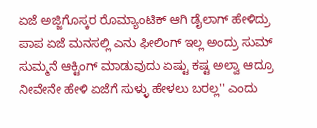ಏಜೆ ಅಜ್ಜಿಗೊಸ್ಕರ ರೊಮ್ಯಾಂಟಿಕ್ ಆಗಿ ಡೈಲಾಗ್ ಹೇಳಿದ್ರು ಪಾಪ ಏಜೆ ಮನಸಲ್ಲಿ ಎನು ಫೀಲಿಂಗ್ ಇಲ್ಲ ಅಂದ್ರು ಸುಮ್ ಸುಮ್ಮನೆ ಆಕ್ಟಿಂಗ್ ಮಾಡುವುದು ಏಷ್ಟು ಕಷ್ಟ ಅಲ್ವಾ ಆದ್ರೂ ನೀವೇನೇ ಹೇಳಿ ಏಜೆಗೆ ಸುಳ್ಳು ಹೇಳಲು ಬರಲ್ಲ'' ಎಂದು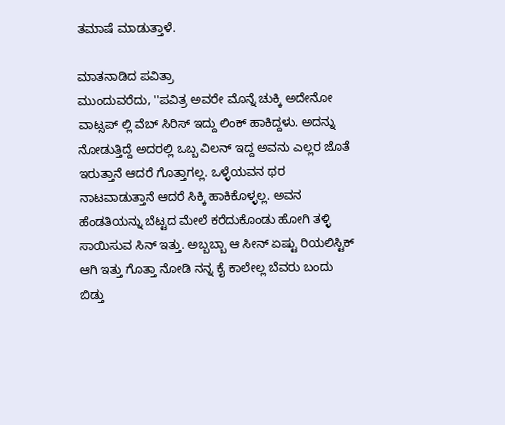ತಮಾಷೆ ಮಾಡುತ್ತಾಳೆ.

ಮಾತನಾಡಿದ ಪವಿತ್ರಾ
ಮುಂದುವರೆದು, ''ಪವಿತ್ರ ಅವರೇ ಮೊನ್ನೆ ಚುಕ್ಕಿ ಅದೇನೋ ವಾಟ್ಸಪ್ ಲ್ಲಿ ವೆಬ್ ಸಿರಿಸ್ ಇದ್ದು ಲಿಂಕ್ ಹಾಕಿದ್ದಳು. ಅದನ್ನು ನೋಡುತ್ತಿದ್ದೆ ಅದರಲ್ಲಿ ಒಬ್ಬ ವಿಲನ್ ಇದ್ದ ಅವನು ಎಲ್ಲರ ಜೊತೆ ಇರುತ್ತಾನೆ ಆದರೆ ಗೊತ್ತಾಗಲ್ಲ. ಒಳ್ಳೆಯವನ ಥರ ನಾಟವಾಡುತ್ತಾನೆ ಆದರೆ ಸಿಕ್ಕಿ ಹಾಕಿಕೊಳ್ಳಲ್ಲ. ಅವನ ಹೆಂಡತಿಯನ್ನು ಬೆಟ್ಟದ ಮೇಲೆ ಕರೆದುಕೊಂಡು ಹೋಗಿ ತಳ್ಳಿ ಸಾಯಿಸುವ ಸಿನ್ ಇತ್ತು. ಅಬ್ಬಬ್ಬಾ ಆ ಸೀನ್ ಏಷ್ಟು ರಿಯಲಿಸ್ಟಿಕ್ ಆಗಿ ಇತ್ತು ಗೊತ್ತಾ ನೋಡಿ ನನ್ನ ಕೈ ಕಾಲೇಲ್ಲ ಬೆವರು ಬಂದು ಬಿಡ್ತು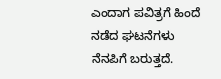ಎಂದಾಗ ಪವಿತ್ರಗೆ ಹಿಂದೆ ನಡೆದ ಘಟನೆಗಳು ನೆನಪಿಗೆ ಬರುತ್ತದೆ.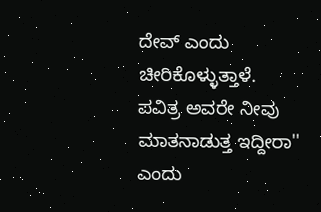ದೇವ್ ಎಂದು ಚೀರಿಕೊಳ್ಳುತ್ತಾಳೆ. ಪವಿತ್ರ ಅವರೇ ನೀವು ಮಾತನಾಡುತ್ತ ಇದ್ದೀರಾ'' ಎಂದು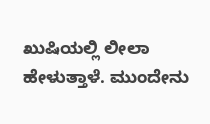ಖುಷಿಯಲ್ಲಿ ಲೀಲಾ ಹೇಳುತ್ತಾಳೆ. ಮುಂದೇನು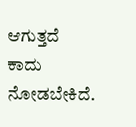ಆಗುತ್ತದೆ ಕಾದು ನೋಡಬೇಕಿದೆ.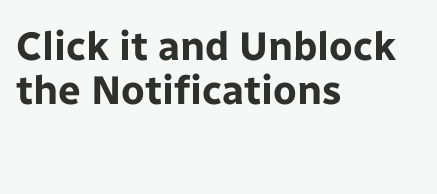Click it and Unblock the Notifications